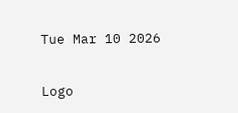Tue Mar 10 2026

Logo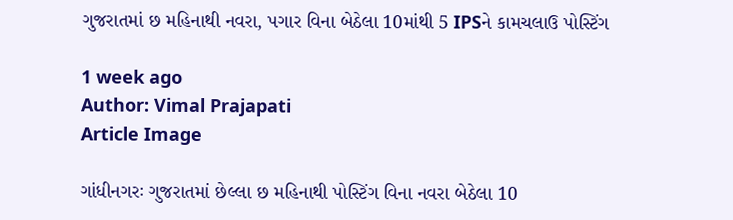ગુજરાતમાં છ મહિનાથી નવરા, પગાર વિના બેઠેલા 10માંથી 5 IPSને કામચલાઉ પોસ્ટિંગ

1 week ago
Author: Vimal Prajapati
Article Image

ગાંધીનગરઃ ગુજરાતમાં છેલ્લા છ મહિનાથી પોસ્ટિંગ વિના નવરા બેઠેલા 10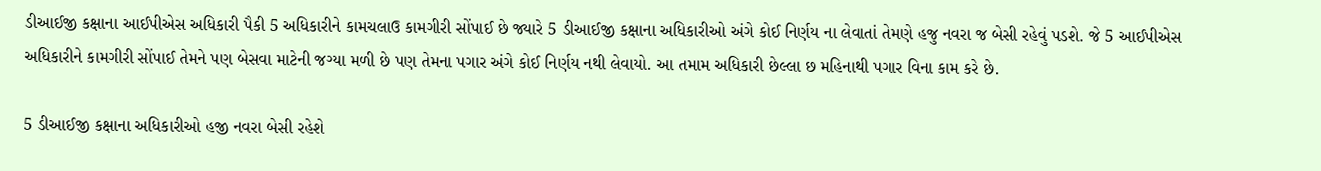ડીઆઈજી કક્ષાના આઈપીએસ અધિકારી પૈકી 5 અધિકારીને કામચલાઉ કામગીરી સોંપાઈ છે જ્યારે 5 ડીઆઈજી કક્ષાના અધિકારીઓ અંગે કોઈ નિર્ણય ના લેવાતાં તેમણે હજુ નવરા જ બેસી રહેવું પડશે. જે 5 આઈપીએસ અધિકારીને કામગીરી સોંપાઈ તેમને પણ બેસવા માટેની જગ્યા મળી છે પણ તેમના પગાર અંગે કોઈ નિર્ણય નથી લેવાયો. આ તમામ અધિકારી છેલ્લા છ મહિનાથી પગાર વિના કામ કરે છે.

5 ડીઆઈજી કક્ષાના અધિકારીઓ હજી નવરા બેસી રહેશે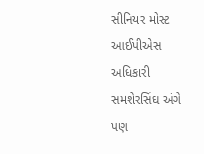સીનિયર મોસ્ટ આઈપીએસ અધિકારી સમશેરસિંઘ અંગે પણ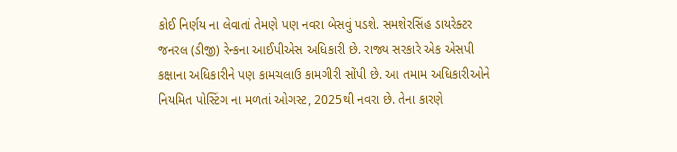કોઈ નિર્ણય ના લેવાતાં તેમણે પણ નવરા બેસવું પડશે. સમશેરસિંહ ડાયરેક્ટર જનરલ (ડીજી) રેન્કના આઈપીએસ અધિકારી છે. રાજ્ય સરકારે એક એસપી કક્ષાના અધિકારીને પણ કામચલાઉ કામગીરી સોંપી છે. આ તમામ અધિકારીઓને નિયમિત પોસ્ટિંગ ના મળતાં ઓગસ્ટ, 2025થી નવરા છે. તેના કારણે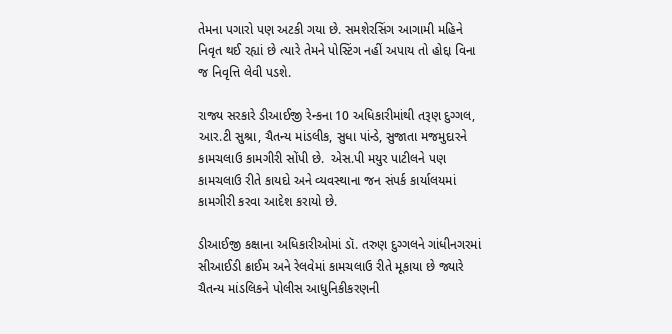તેમના પગારો પણ અટકી ગયા છે. સમશેરસિંગ આગામી મહિને નિવૃત થઈ રહ્યાં છે ત્યારે તેમને પોસ્ટિંગ નહીં અપાય તો હોદ્દા વિના જ નિવૃત્તિ લેવી પડશે.

રાજ્ય સરકારે ડીઆઈજી રેન્કના 10 અધિકારીમાંથી તરૂણ દુગ્ગલ, આર.ટી સુશ્રા, ચૈતન્ય માંડલીક, સુધા પાંન્ડે, સુજાતા મજમુદારને કામચલાઉ કામગીરી સોંપી છે.  એસ.પી મયુર પાટીલને પણ કામચલાઉ રીતે કાયદો અને વ્યવસ્થાના જન સંપર્ક કાર્યાલયમાં કામગીરી કરવા આદેશ કરાયો છે.

ડીઆઈજી કક્ષાના અધિકારીઓમાં ડૉ. તરુણ દુગ્ગલને ગાંધીનગરમાં સીઆઈડી ક્રાઈમ અને રેલવેમાં કામચલાઉ રીતે મૂકાયા છે જ્યારે ચૈતન્ય માંડલિકને પોલીસ આધુનિકીકરણની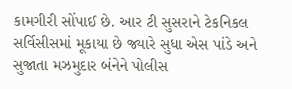કામગીરી સોંપાઈ છે. આર ટી સુસરાને ટેકનિકલ સર્વિસીસમાં મૂકાયા છે જ્યારે સુધા એસ પાંડે અને સુજાતા મઝમુદાર બંનેને પોલીસ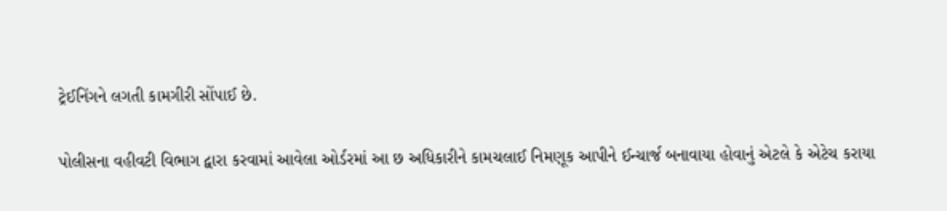ટ્રેઈનિંગને લગતી કામગીરી સોંપાઈ છે.

પોલીસના વહીવટી વિભાગ દ્વારા કરવામાં આવેલા ઓર્ડરમાં આ છ અધિકારીને કામચલાઈ નિમણૂક આપીને ઈન્ચાર્જ બનાવાયા હોવાનું એટલે કે એટેચ કરાયા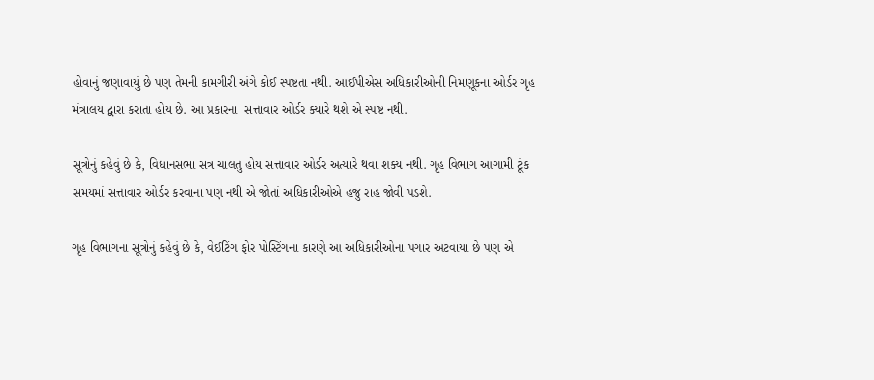હોવાનું જણાવાયું છે પણ તેમની કામગીરી અંગે કોઈ સ્પષ્ટતા નથી. આઈપીએસ અધિકારીઓની નિમણૂકના ઓર્ડર ગૃહ મંત્રાલય દ્વારા કરાતા હોય છે. આ પ્રકારના  સત્તાવાર ઓર્ડર ક્યારે થશે એ સ્પષ્ટ નથી.

સૂત્રોનું કહેવું છે કે, વિધાનસભા સત્ર ચાલતુ હોય સત્તાવાર ઓર્ડર અત્યારે થવા શક્ય નથી. ગૃહ વિભાગ આગામી ટૂંક સમયમાં સત્તાવાર ઓર્ડર કરવાના પણ નથી એ જોતાં અધિકારીઓએ હજુ રાહ જોવી પડશે.

ગૃહ વિભાગના સૂત્રોનું કહેવું છે કે, વેઈટિંગ ફોર પોસ્ટિંગના કારણે આ અધિકારીઓના પગાર અટવાયા છે પણ એ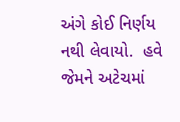અંગે કોઈ નિર્ણય નથી લેવાયો.  હવે જેમને અટેચમાં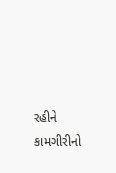રહીને કામગીરીનો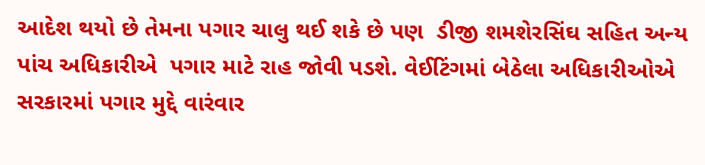આદેશ થયો છે તેમના પગાર ચાલુ થઈ શકે છે પણ  ડીજી શમશેરસિંઘ સહિત અન્ય પાંચ અધિકારીએ  પગાર માટે રાહ જોવી પડશે. વેઈટિંગમાં બેઠેલા અધિકારીઓએ સરકારમાં પગાર મુદ્દે વારંવાર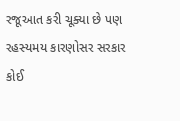રજૂઆત કરી ચૂક્યા છે પણ રહસ્યમય કારણોસર સરકાર કોઈ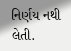નિર્ણય નથી લેતી.